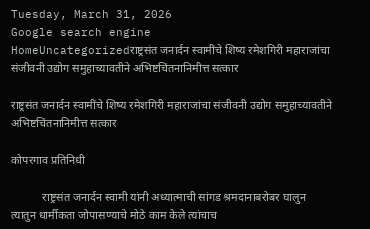Tuesday, March 31, 2026
Google search engine
HomeUncategorizedराष्ट्रसंत जनार्दन स्वामींचे शिष्य रमेशगिरी महाराजांचा संजीवनी उद्योग समुहाच्यावतीने अभिष्टचिंतनानिमीत्त सत्कार

राष्ट्रसंत जनार्दन स्वामींचे शिष्य रमेशगिरी महाराजांचा संजीवनी उद्योग समुहाच्यावतीने अभिष्टचिंतनानिमीत्त सत्कार

कोपरगाव प्रतिनिधी

           राष्ट्रसंत जनार्दन स्वामी यांनी अध्यात्माची सांगड श्रमदानाबरोबर घालुन त्यातुन धार्मीकता जोपासण्याचे मोठे काम केले त्यांचाच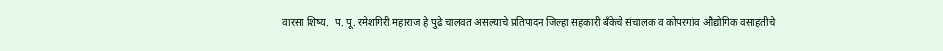वारसा शिष्य.  प. पू. रमेशगिरी महाराज हे पुढे चालवत असल्याचे प्रतिपादन जिल्हा सहकारी बँकेचे संचालक व कोपरगांव औद्योगिक वसाहतीचे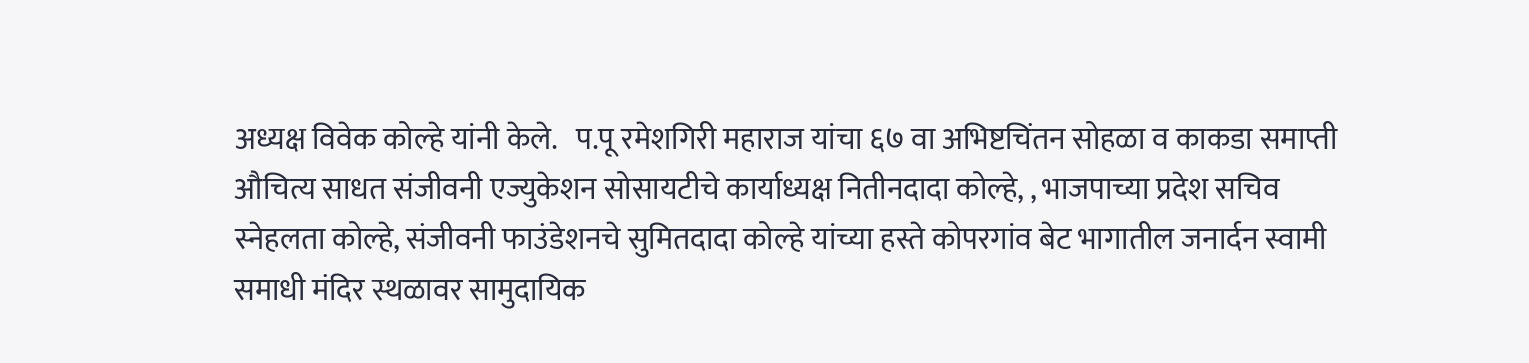अध्यक्ष विवेक कोल्हे यांनी केले.   प.पू रमेशगिरी महाराज यांचा ६७ वा अभिष्टचिंतन सोहळा व काकडा समाप्ती औचित्य साधत संजीवनी एज्युकेशन सोसायटीचे कार्याध्यक्ष नितीनदादा कोल्हे, , भाजपाच्या प्रदेश सचिव स्नेहलता कोल्हे, संजीवनी फाउंडेशनचे सुमितदादा कोल्हे यांच्या हस्ते कोपरगांव बेट भागातील जनार्दन स्वामी समाधी मंदिर स्थळावर सामुदायिक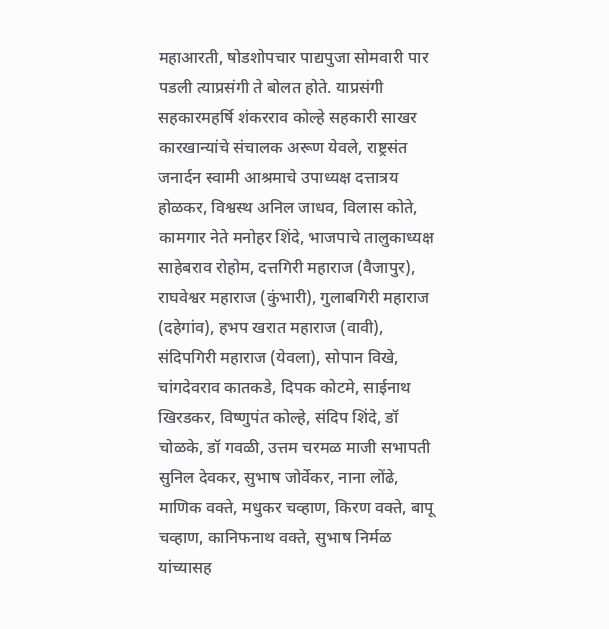महाआरती, षोडशोपचार पाद्यपुजा सोमवारी पार पडली त्याप्रसंगी ते बोलत होते. याप्रसंगी सहकारमहर्षि शंकरराव कोल्हे सहकारी साखर कारखान्यांचे संचालक अरूण येवले, राष्ट्रसंत जनार्दन स्वामी आश्रमाचे उपाध्यक्ष दत्तात्रय होळकर, विश्वस्थ अनिल जाधव, विलास कोते, कामगार नेते मनोहर शिंदे, भाजपाचे तालुकाध्यक्ष साहेबराव रोहोम, दत्तगिरी महाराज (वैजापुर), राघवेश्वर महाराज (कुंभारी), गुलाबगिरी महाराज (दहेगांव), हभप खरात महाराज (वावी), संदिपगिरी महाराज (येवला), सोपान विखे, चांगदेवराव कातकडे, दिपक कोटमे, साईनाथ खिरडकर, विष्णुपंत कोल्हे, संदिप शिंदे, डॉ चोळके, डॉ गवळी, उत्तम चरमळ माजी सभापती सुनिल देवकर, सुभाष जोर्वेकर, नाना लोंढे, माणिक वक्ते, मधुकर चव्हाण, किरण वक्ते, बापू चव्हाण, कानिफनाथ वक्ते, सुभाष निर्मळ यांच्यासह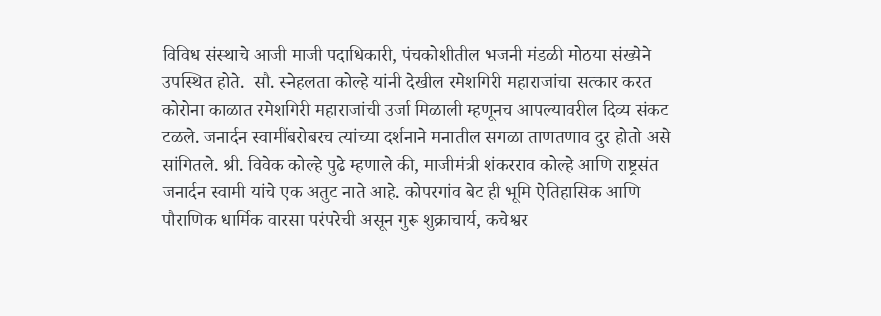विविध संस्थाचे आजी माजी पदाधिकारी, पंचकोशीतील भजनी मंडळी मोठया संख्येने उपस्थित होते.  सौ. स्नेहलता कोल्हे यांनी देखील रमेशगिरी महाराजांचा सत्कार करत कोरोना काळात रमेशगिरी महाराजांची उर्जा मिळाली म्हणूनच आपल्यावरील दिव्य संकट टळले. जनार्दन स्वामींबरोबरच त्यांच्या दर्शनाने मनातील सगळा ताणतणाव दुर होतो असे सांगितले. श्री. विवेक कोल्हे पुढे म्हणाले की, माजीमंत्री शंकरराव कोल्हे आणि राष्ट्रसंत जनार्दन स्वामी यांचे एक अतुट नाते आहे. कोपरगांव बेट ही भूमि ऐतिहासिक आणि पौराणिक धार्मिक वारसा परंपरेची असून गुरू शुक्राचार्य, कचेश्वर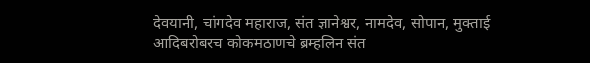देवयानी, चांगदेव महाराज, संत ज्ञानेश्वर, नामदेव, सोपान, मुक्ताई आदिबरोबरच कोकमठाणचे ब्रम्हलिन संत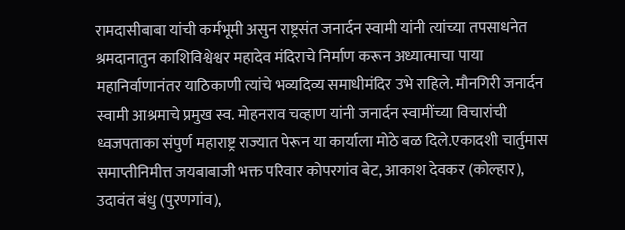रामदासीबाबा यांची कर्मभूमी असुन राष्ट्रसंत जनार्दन स्वामी यांनी त्यांच्या तपसाधनेत श्रमदानातुन काशिविश्वेश्वर महादेव मंदिराचे निर्माण करून अध्यात्माचा पाया महानिर्वाणानंतर याठिकाणी त्यांचे भव्यदिव्य समाधीमंदिर उभे राहिले. मौनगिरी जनार्दन स्वामी आश्रमाचे प्रमुख स्व. मोहनराव चव्हाण यांनी जनार्दन स्वामींच्या विचारांची ध्वजपताका संपुर्ण महाराष्ट्र राज्यात पेरून या कार्याला मोठे बळ दिले.एकादशी चार्तुमास समाप्तीनिमीत्त जयबाबाजी भक्त परिवार कोपरगांव बेट, आकाश देवकर (कोल्हार), उदावंत बंधु (पुरणगांव),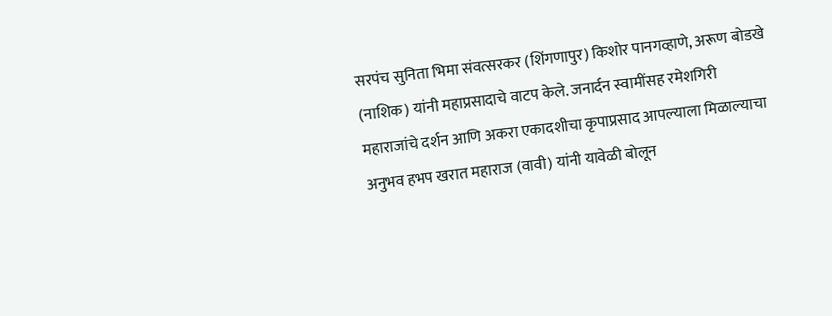सरपंच सुनिता भिमा संवत्सरकर (शिंगणापुर) किशोर पानगव्हाणे, अरूण बोडखे (नाशिक) यांनी महाप्रसादाचे वाटप केले. जनार्दन स्वामींसह रमेशगिरी महाराजांचे दर्शन आणि अकरा एकादशीचा कृपाप्रसाद आपल्याला मिळाल्याचा अनुभव हभप खरात महाराज (वावी) यांनी यावेळी बोलून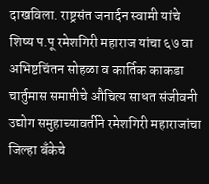दाखविला. राष्ट्रसंत जनार्दन स्वामी यांचे शिष्य प.पू रमेशगिरी महाराज यांचा ६७ वा अभिष्टचिंतन सोहळा व कार्तिक काकडा चार्तुमास समाप्तीचे औचित्य साधत संजीवनी उद्योग समुहाच्यावर्तीने रमेशगिरी महाराजांचा जिल्हा बँकेचे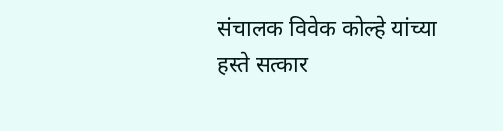संचालक विवेक कोल्हे यांच्या हस्ते सत्कार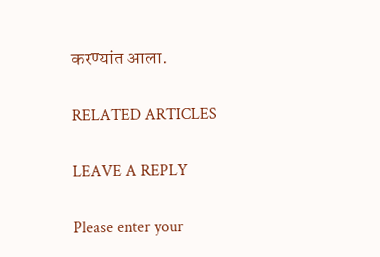करण्यांत आला.

RELATED ARTICLES

LEAVE A REPLY

Please enter your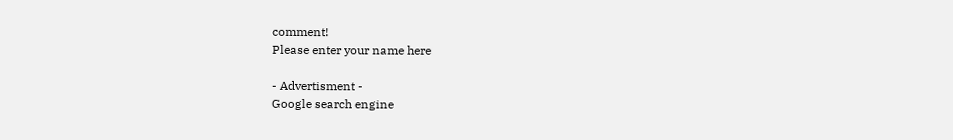comment!
Please enter your name here

- Advertisment -
Google search engine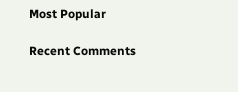Most Popular

Recent Comments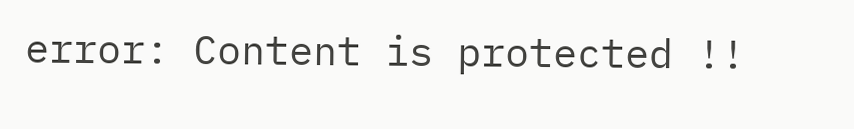error: Content is protected !!